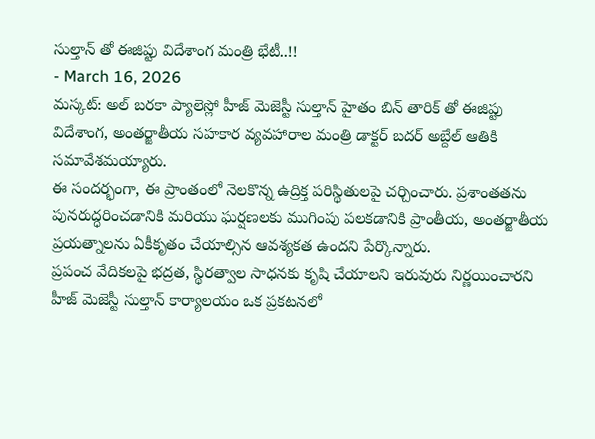సుల్తాన్ తో ఈజిప్టు విదేశాంగ మంత్రి భేటీ..!!
- March 16, 2026
మస్కట్: అల్ బరకా ప్యాలెస్లో హీజ్ మెజెస్టీ సుల్తాన్ హైతం బిన్ తారిక్ తో ఈజిప్టు విదేశాంగ, అంతర్జాతీయ సహకార వ్యవహారాల మంత్రి డాక్టర్ బదర్ అబ్దేల్ ఆతికి సమావేశమయ్యారు.
ఈ సందర్భంగా, ఈ ప్రాంతంలో నెలకొన్న ఉద్రిక్త పరిస్థితులపై చర్చించారు. ప్రశాంతతను పునరుద్ధరించడానికి మరియు ఘర్షణలకు ముగింపు పలకడానికి ప్రాంతీయ, అంతర్జాతీయ ప్రయత్నాలను ఏకీకృతం చేయాల్సిన ఆవశ్యకత ఉందని పేర్కొన్నారు.
ప్రపంచ వేదికలపై భద్రత, స్థిరత్వాల సాధనకు కృషి చేయాలని ఇరువురు నిర్ణయించారని హీజ్ మెజెస్టీ సుల్తాన్ కార్యాలయం ఒక ప్రకటనలో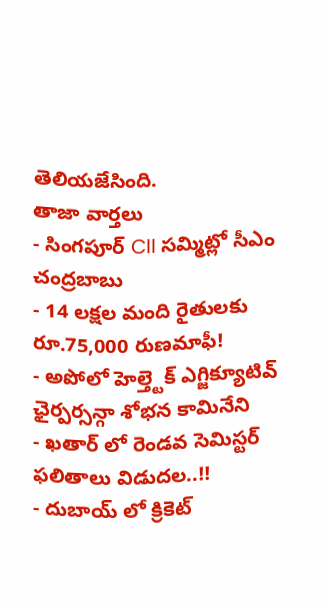తెలియజేసింది.
తాజా వార్తలు
- సింగపూర్ CII సమ్మిట్లో సీఎం చంద్రబాబు
- 14 లక్షల మంది రైతులకు రూ.75,000 రుణమాఫీ!
- అపోలో హెల్త్టెక్ ఎగ్జిక్యూటివ్ ఛైర్పర్సన్గా శోభన కామినేని
- ఖతార్ లో రెండవ సెమిస్టర్ ఫలితాలు విడుదల..!!
- దుబాయ్ లో క్రికెట్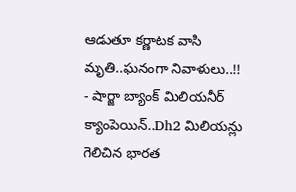ఆడుతూ కర్ణాటక వాసి మృతి..ఘనంగా నివాళులు..!!
- షార్జా బ్యాంక్ మిలియనీర్ క్యాంపెయిన్..Dh2 మిలియన్లు గెలిచిన భారత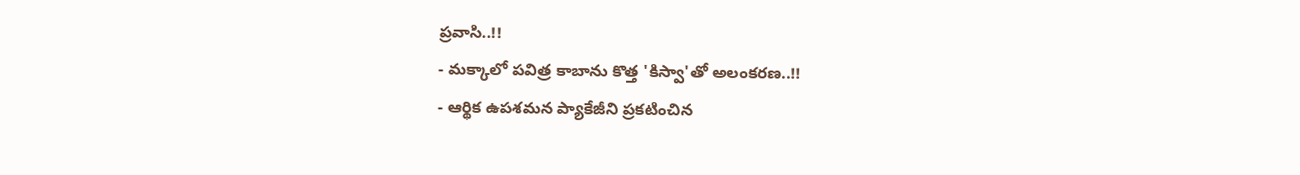ప్రవాసి..!!
- మక్కాలో పవిత్ర కాబాను కొత్త 'కిస్వా'తో అలంకరణ..!!
- ఆర్థిక ఉపశమన ప్యాకేజీని ప్రకటించిన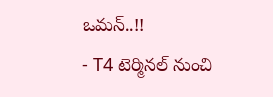ఒమన్..!!
- T4 టెర్మినల్ నుంచి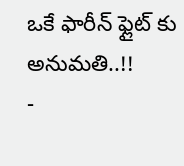ఒకే ఫారీన్ ఫ్లైట్ కు అనుమతి..!!
-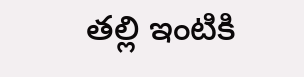తల్లి ఇంటికి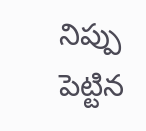నిప్పు పెట్టిన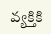వ్యక్తికి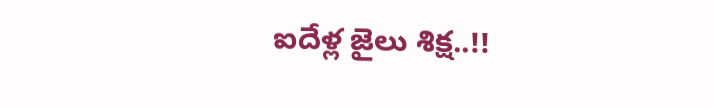ఐదేళ్ల జైలు శిక్ష..!!